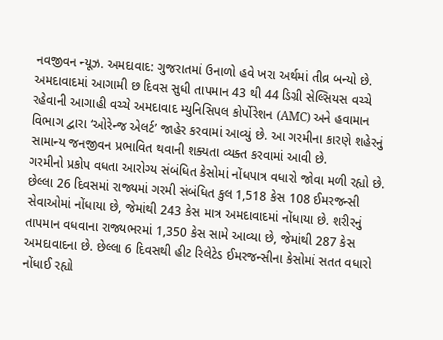નવજીવન ન્યૂઝ. અમદાવાદ: ગુજરાતમાં ઉનાળો હવે ખરા અર્થમાં તીવ્ર બન્યો છે. અમદાવાદમાં આગામી છ દિવસ સુધી તાપમાન 43 થી 44 ડિગ્રી સેલ્સિયસ વચ્ચે રહેવાની આગાહી વચ્ચે અમદાવાદ મ્યુનિસિપલ કોર્પોરેશન (AMC) અને હવામાન વિભાગ દ્વારા ‘ઓરેન્જ એલર્ટ’ જાહેર કરવામાં આવ્યું છે. આ ગરમીના કારણે શહેરનું સામાન્ય જનજીવન પ્રભાવિત થવાની શક્યતા વ્યક્ત કરવામાં આવી છે.
ગરમીનો પ્રકોપ વધતા આરોગ્ય સંબંધિત કેસોમાં નોંધપાત્ર વધારો જોવા મળી રહ્યો છે. છેલ્લા 26 દિવસમાં રાજ્યમાં ગરમી સંબંધિત કુલ 1,518 કેસ 108 ઈમરજન્સી સેવાઓમાં નોંધાયા છે, જેમાંથી 243 કેસ માત્ર અમદાવાદમાં નોંધાયા છે. શરીરનું તાપમાન વધવાના રાજ્યભરમાં 1,350 કેસ સામે આવ્યા છે, જેમાંથી 287 કેસ અમદાવાદના છે. છેલ્લા 6 દિવસથી હીટ રિલેટેડ ઈમરજન્સીના કેસોમાં સતત વધારો નોંધાઈ રહ્યો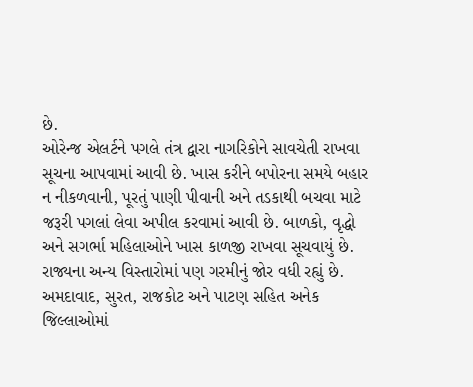છે.
ઓરેન્જ એલર્ટને પગલે તંત્ર દ્વારા નાગરિકોને સાવચેતી રાખવા સૂચના આપવામાં આવી છે. ખાસ કરીને બપોરના સમયે બહાર ન નીકળવાની, પૂરતું પાણી પીવાની અને તડકાથી બચવા માટે જરૂરી પગલાં લેવા અપીલ કરવામાં આવી છે. બાળકો, વૃદ્ધો અને સગર્ભા મહિલાઓને ખાસ કાળજી રાખવા સૂચવાયું છે.
રાજ્યના અન્ય વિસ્તારોમાં પણ ગરમીનું જોર વધી રહ્યું છે. અમદાવાદ, સુરત, રાજકોટ અને પાટણ સહિત અનેક જિલ્લાઓમાં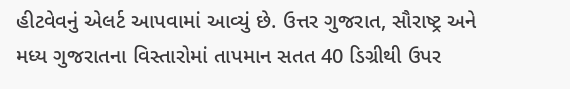હીટવેવનું એલર્ટ આપવામાં આવ્યું છે. ઉત્તર ગુજરાત, સૌરાષ્ટ્ર અને મધ્ય ગુજરાતના વિસ્તારોમાં તાપમાન સતત 40 ડિગ્રીથી ઉપર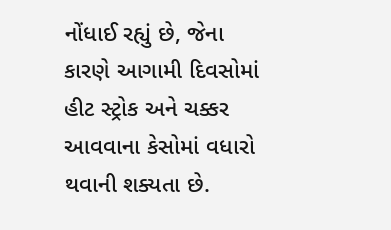નોંધાઈ રહ્યું છે, જેના કારણે આગામી દિવસોમાં હીટ સ્ટ્રોક અને ચક્કર આવવાના કેસોમાં વધારો થવાની શક્યતા છે.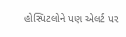હોસ્પિટલોને પણ એલર્ટ પર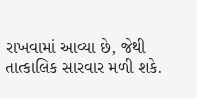રાખવામાં આવ્યા છે, જેથી તાત્કાલિક સારવાર મળી શકે.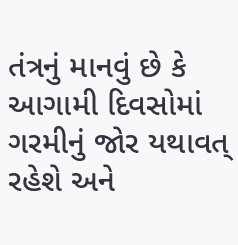તંત્રનું માનવું છે કે આગામી દિવસોમાં ગરમીનું જોર યથાવત્ રહેશે અને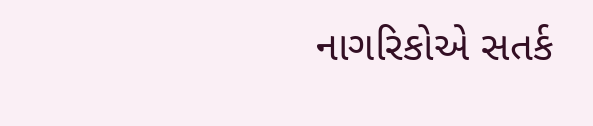નાગરિકોએ સતર્ક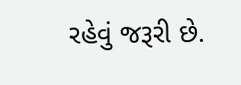રહેવું જરૂરી છે.